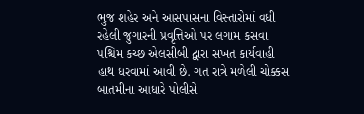ભુજ શહેર અને આસપાસના વિસ્તારોમાં વધી રહેલી જુગારની પ્રવૃત્તિઓ પર લગામ કસવા પશ્ચિમ કચ્છ એલસીબી દ્વારા સખત કાર્યવાહી હાથ ધરવામાં આવી છે. ગત રાત્રે મળેલી ચોક્કસ બાતમીના આધારે પોલીસે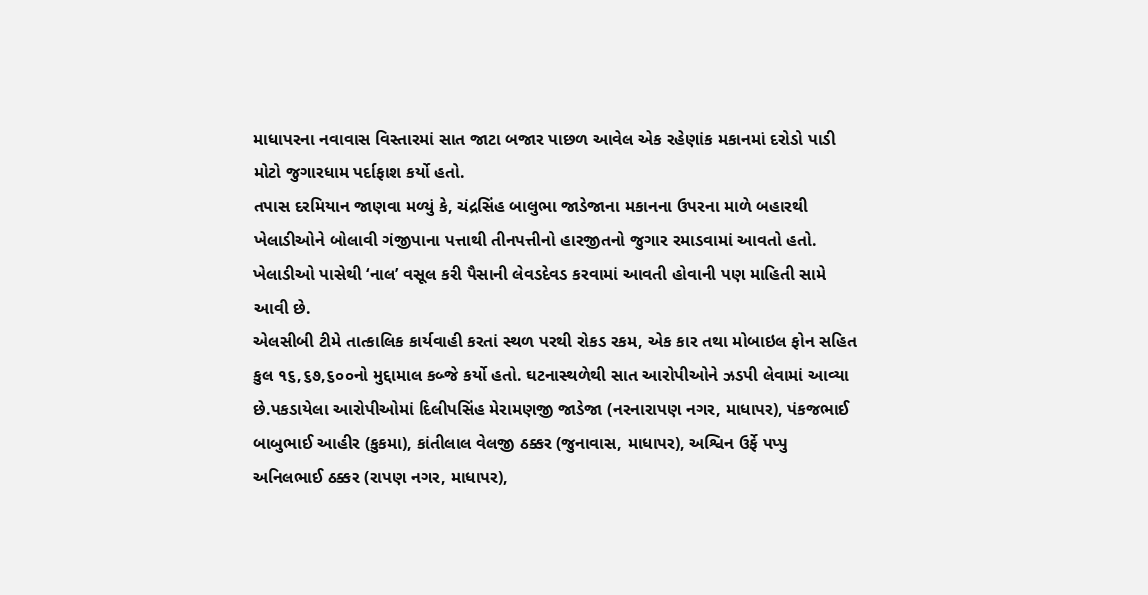માધાપરના નવાવાસ વિસ્તારમાં સાત જાટા બજાર પાછળ આવેલ એક રહેણાંક મકાનમાં દરોડો પાડી મોટો જુગારધામ પર્દાફાશ કર્યો હતો.
તપાસ દરમિયાન જાણવા મળ્યું કે, ચંદ્રસિંહ બાલુભા જાડેજાના મકાનના ઉપરના માળે બહારથી ખેલાડીઓને બોલાવી ગંજીપાના પત્તાથી તીનપત્તીનો હારજીતનો જુગાર રમાડવામાં આવતો હતો. ખેલાડીઓ પાસેથી ‘નાલ’ વસૂલ કરી પૈસાની લેવડદેવડ કરવામાં આવતી હોવાની પણ માહિતી સામે આવી છે.
એલસીબી ટીમે તાત્કાલિક કાર્યવાહી કરતાં સ્થળ પરથી રોકડ રકમ, એક કાર તથા મોબાઇલ ફોન સહિત કુલ ૧૬,૬૭,૬૦૦નો મુદ્દામાલ કબ્જે કર્યો હતો. ઘટનાસ્થળેથી સાત આરોપીઓને ઝડપી લેવામાં આવ્યા છે.પકડાયેલા આરોપીઓમાં દિલીપસિંહ મેરામણજી જાડેજા (નરનારાપણ નગર, માધાપર), પંકજભાઈ બાબુભાઈ આહીર (કુકમા), કાંતીલાલ વેલજી ઠક્કર (જુનાવાસ, માધાપર), અશ્વિન ઉર્ફે પપ્પુ અનિલભાઈ ઠક્કર (રાપણ નગર, માધાપર),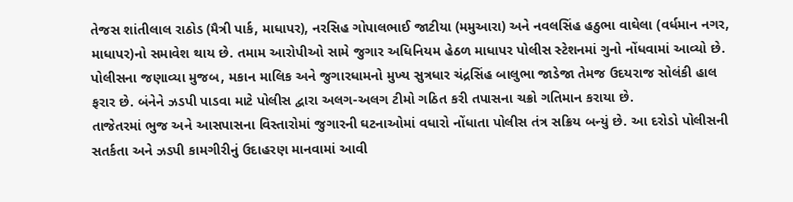તેજસ શાંતીલાલ રાઠોડ (મૈત્રી પાર્ક, માધાપર), નરસિહ ગોપાલભાઈ જાટીયા (મમુઆરા) અને નવલસિંહ હઠુભા વાઘેલા (વર્ધમાન નગર, માધાપર)નો સમાવેશ થાય છે. તમામ આરોપીઓ સામે જુગાર અધિનિયમ હેઠળ માધાપર પોલીસ સ્ટેશનમાં ગુનો નોંધવામાં આવ્યો છે.
પોલીસના જણાવ્યા મુજબ, મકાન માલિક અને જુગારધામનો મુખ્ય સુત્રધાર ચંદ્રસિંહ બાલુભા જાડેજા તેમજ ઉદયરાજ સોલંકી હાલ ફરાર છે. બંનેને ઝડપી પાડવા માટે પોલીસ દ્વારા અલગ-અલગ ટીમો ગઠિત કરી તપાસના ચક્રો ગતિમાન કરાયા છે.
તાજેતરમાં ભુજ અને આસપાસના વિસ્તારોમાં જુગારની ઘટનાઓમાં વધારો નોંધાતા પોલીસ તંત્ર સક્રિય બન્યું છે. આ દરોડો પોલીસની સતર્કતા અને ઝડપી કામગીરીનું ઉદાહરણ માનવામાં આવી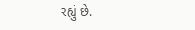રહ્યું છે.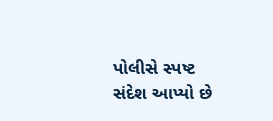પોલીસે સ્પષ્ટ સંદેશ આપ્યો છે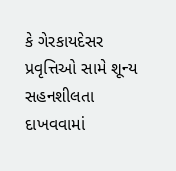કે ગેરકાયદેસર પ્રવૃત્તિઓ સામે શૂન્ય સહનશીલતા દાખવવામાં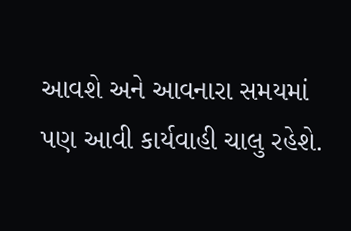આવશે અને આવનારા સમયમાં પણ આવી કાર્યવાહી ચાલુ રહેશે.